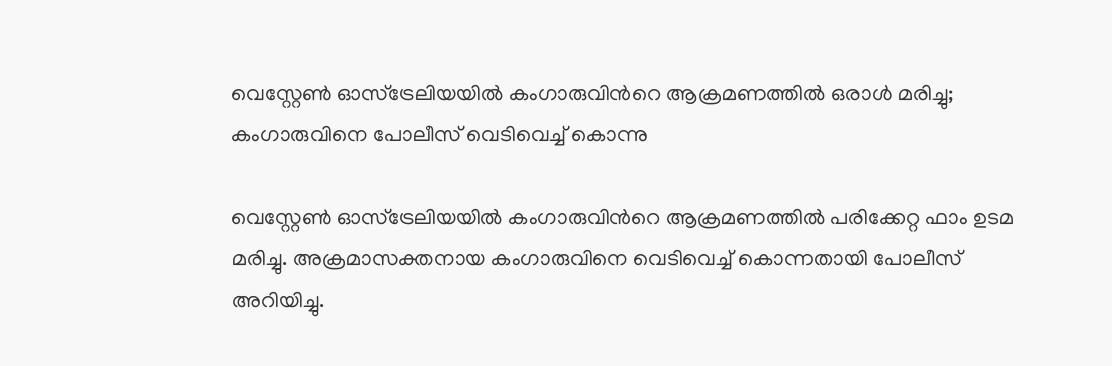വെസ്റ്റേൺ ഓസ്‌ട്രേലിയയിൽ കംഗാരുവിൻറെ ആക്രമണത്തിൽ ഒരാൾ മരിച്ചു; കംഗാരുവിനെ പോലീസ് വെടിവെച്ച് കൊന്നു

വെസ്റ്റേൺ ഓസ്‌ട്രേലിയയിൽ കംഗാരുവിൻറെ ആക്രമണത്തിൽ പരിക്കേറ്റ ഫാം ഉടമ മരിച്ചു. അക്രമാസക്തനായ കംഗാരുവിനെ വെടിവെച്ച് കൊന്നതായി പോലീസ് അറിയിച്ചു.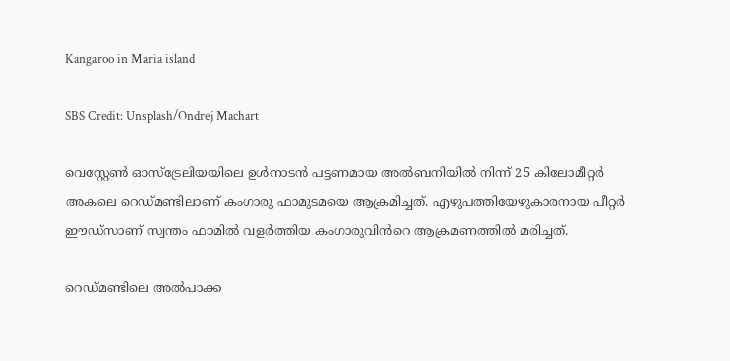Kangaroo in Maria island

SBS Credit: Unsplash/Ondrej Machart

വെസ്റ്റേൺ ഓസ്ട്രേലിയയിലെ ഉൾനാടൻ പട്ടണമായ അൽബനിയിൽ നിന്ന് 25 കിലോമീറ്റർ അകലെ റെഡ്മണ്ടിലാണ് കംഗാരു ഫാമുടമയെ ആക്രമിച്ചത്. എഴുപത്തിയേഴുകാരനായ പീറ്റർ ഈഡ്‌സാണ് സ്വന്തം ഫാമിൽ വളർത്തിയ കംഗാരുവിൻറെ ആക്രമണത്തിൽ മരിച്ചത്.

റെഡ്മണ്ടിലെ അൽപാക്ക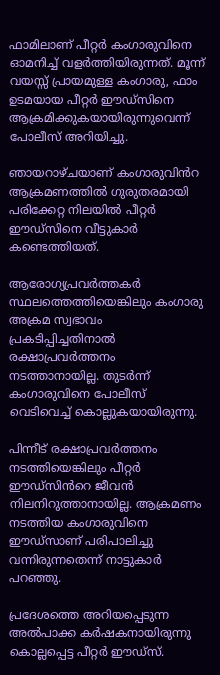ഫാമിലാണ് പീറ്റർ കംഗാരുവിനെ ഓമനിച്ച് വളർത്തിയിരുന്നത്. മൂന്ന് വയസ്സ് പ്രായമുള്ള കംഗാരു, ഫാം ഉടമയായ പീറ്റർ ഈഡ്‌സിനെ ആക്രമിക്കുകയായിരുന്നുവെന്ന് പോലീസ് അറിയിച്ചു.

ഞായറാഴ്ചയാണ് കംഗാരുവിൻറ ആക്രമണത്തിൽ ഗുരുതരമായി പരിക്കേറ്റ നിലയിൽ പീറ്റർ ഈഡ്‌സിനെ വീട്ടുകാർ കണ്ടെത്തിയത്.

ആരോഗ്യപ്രവർത്തകർ സ്ഥലത്തെത്തിയെങ്കിലും കംഗാരു അക്രമ സ്വഭാവം പ്രകടിപ്പിച്ചതിനാൽ രക്ഷാപ്രവർത്തനം നടത്താനായില്ല. തുടർന്ന് കംഗാരുവിനെ പോലീസ് വെടിവെച്ച് കൊല്ലുകയായിരുന്നു.

പിന്നീട് രക്ഷാപ്രവർത്തനം നടത്തിയെങ്കിലും പീറ്റർ ഈഡ്സിൻറെ ജീവൻ നിലനിറുത്താനായില്ല. ആക്രമണം നടത്തിയ കംഗാരുവിനെ ഈഡ്സാണ് പരിപാലിച്ചു വന്നിരുന്നതെന്ന് നാട്ടുകാർ പറഞ്ഞു.

പ്രദേശത്തെ അറിയപ്പെടുന്ന അൽപാക്ക കർഷകനായിരുന്നു കൊല്ലപ്പെട്ട പീറ്റർ ഈഡ്സ്.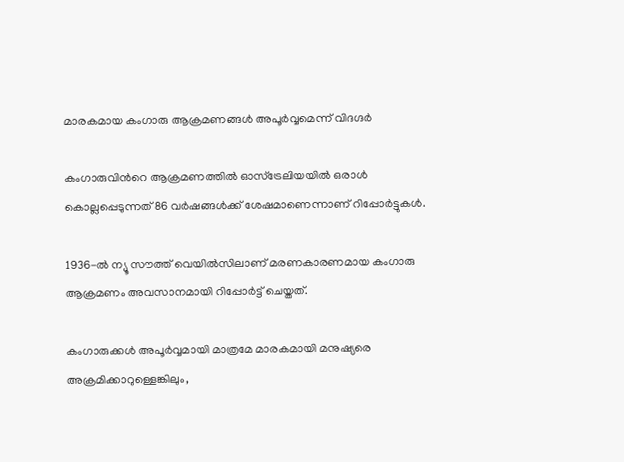മാരകമായ കംഗാരു ആക്രമണങ്ങൾ അപൂർവ്വമെന്ന് വിദഗ്ദർ

കംഗാരുവിൻറെ ആക്രമണത്തിൽ ഓസ്ട്രേലിയയിൽ ഒരാൾ കൊല്ലപ്പെടുന്നത് 86 വർഷങ്ങൾക്ക് ശേഷമാണെന്നാണ് റിപ്പോർട്ടുകൾ.

1936-ൽ ന്യൂ സൗത്ത് വെയിൽസിലാണ് മരണകാരണമായ കംഗാരു ആക്രമണം അവസാനമായി റിപ്പോർട്ട് ചെയ്തത്.

കംഗാരുക്കൾ അപൂർവ്വമായി മാത്രമേ മാരകമായി മനുഷ്യരെ അക്രമിക്കാറുള്ളെങ്കിലും,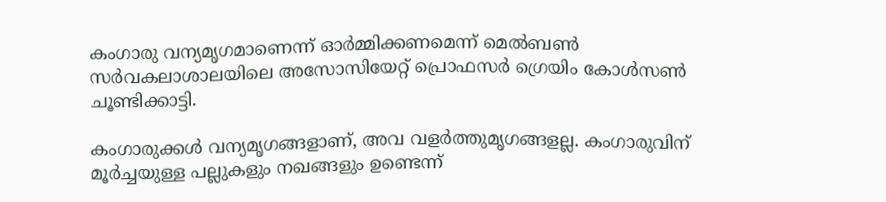കംഗാരു വന്യമൃഗമാണെന്ന് ഓർമ്മിക്കണമെന്ന് മെൽബൺ സർവകലാശാലയിലെ അസോസിയേറ്റ് പ്രൊഫസർ ഗ്രെയിം കോൾസൺ ചൂണ്ടിക്കാട്ടി.

കംഗാരുക്കൾ വന്യമൃഗങ്ങളാണ്, അവ വളർത്തുമൃഗങ്ങളല്ല. കംഗാരുവിന് മൂർച്ചയുള്ള പല്ലുകളും നഖങ്ങളും ഉണ്ടെന്ന്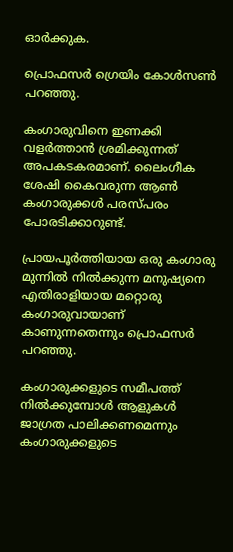ഓർക്കുക.

പ്രൊഫസർ ഗ്രെയിം കോൾസൺ പറഞ്ഞു.

കംഗാരുവിനെ ഇണക്കി വളർത്താൻ ശ്രമിക്കുന്നത് അപകടകരമാണ്. ലൈംഗീക ശേഷി കൈവരുന്ന ആൺ കംഗാരുക്കൾ പരസ്പരം പോരടിക്കാറുണ്ട്.

പ്രായപൂർത്തിയായ ഒരു കംഗാരു മുന്നിൽ നിൽക്കുന്ന മനുഷ്യനെ എതിരാളിയായ മറ്റൊരു കംഗാരുവായാണ് കാണുന്നതെന്നും പ്രൊഫസർ പറഞ്ഞു.

കംഗാരുക്കളുടെ സമീപത്ത് നിൽക്കുമ്പോൾ ആളുകൾ ജാഗ്രത പാലിക്കണമെന്നും കംഗാരുക്കളുടെ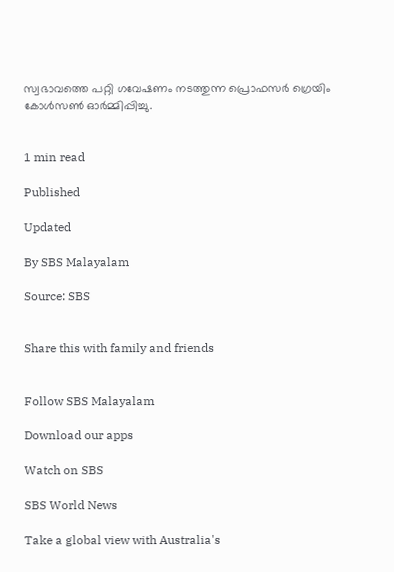സ്വഭാവത്തെ പറ്റി ഗവേഷണം നടത്തുന്ന പ്രൊഫസർ ഗ്രെയിം കോൾസൺ ഓർമ്മിപ്പിച്ചു.


1 min read

Published

Updated

By SBS Malayalam

Source: SBS


Share this with family and friends


Follow SBS Malayalam

Download our apps

Watch on SBS

SBS World News

Take a global view with Australia's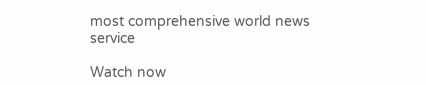most comprehensive world news service

Watch now